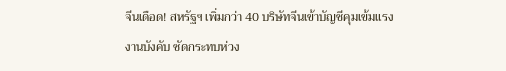จีนเดือด! สหรัฐฯ เพิ่มกว่า 40 บริษัทจีนเข้าบัญชีคุมเข้มแรงงานบังคับ ซัดกระทบห่วง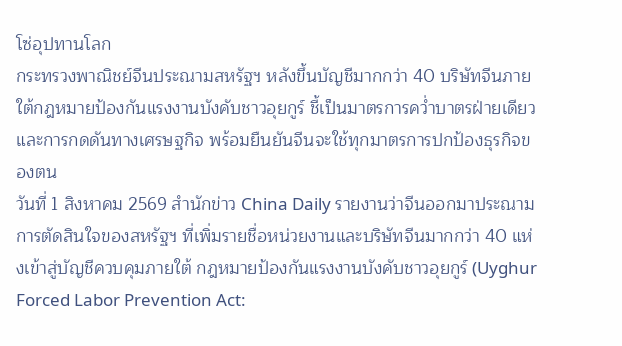โซ่อุปทานโลก
กระทรวงพาณิชย์จีนประณามสหรัฐฯ หลังขึ้นบัญชีมากกว่า 40 บริษัทจีนภายใต้กฎหมายป้องกันแรงงานบังคับชาวอุยกูร์ ชี้เป็นมาตรการคว่ำบาตรฝ่ายเดียวและการกดดันทางเศรษฐกิจ พร้อมยืนยันจีนจะใช้ทุกมาตรการปกป้องธุรกิจของตน
วันที่ 1 สิงหาคม 2569 สำนักข่าว China Daily รายงานว่าจีนออกมาประณามการตัดสินใจของสหรัฐฯ ที่เพิ่มรายชื่อหน่วยงานและบริษัทจีนมากกว่า 40 แห่งเข้าสู่บัญชีควบคุมภายใต้ กฎหมายป้องกันแรงงานบังคับชาวอุยกูร์ (Uyghur Forced Labor Prevention Act: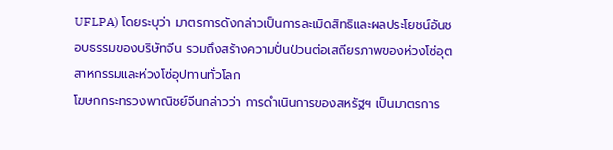UFLPA) โดยระบุว่า มาตรการดังกล่าวเป็นการละเมิดสิทธิและผลประโยชน์อันชอบธรรมของบริษัทจีน รวมถึงสร้างความปั่นป่วนต่อเสถียรภาพของห่วงโซ่อุตสาหกรรมและห่วงโซ่อุปทานทั่วโลก
โฆษกกระทรวงพาณิชย์จีนกล่าวว่า การดำเนินการของสหรัฐฯ เป็นมาตรการ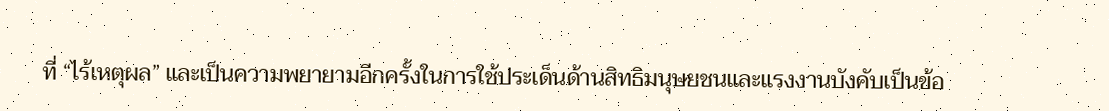ที่ “ไร้เหตุผล” และเป็นความพยายามอีกครั้งในการใช้ประเด็นด้านสิทธิมนุษยชนและแรงงานบังคับเป็นข้อ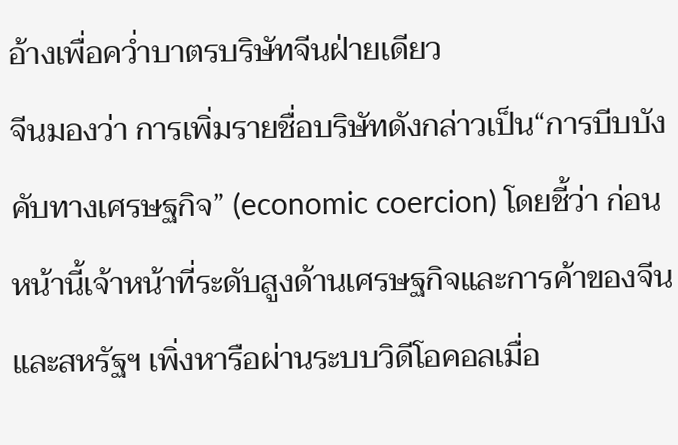อ้างเพื่อคว่ำบาตรบริษัทจีนฝ่ายเดียว
จีนมองว่า การเพิ่มรายชื่อบริษัทดังกล่าวเป็น“การบีบบังคับทางเศรษฐกิจ” (economic coercion) โดยชี้ว่า ก่อนหน้านี้เจ้าหน้าที่ระดับสูงด้านเศรษฐกิจและการค้าของจีนและสหรัฐฯ เพิ่งหารือผ่านระบบวิดีโอคอลเมื่อ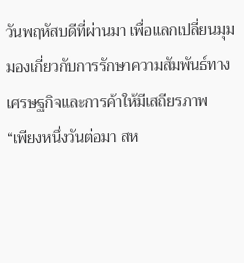วันพฤหัสบดีที่ผ่านมา เพื่อแลกเปลี่ยนมุมมองเกี่ยวกับการรักษาความสัมพันธ์ทางเศรษฐกิจและการค้าให้มีเสถียรภาพ
“เพียงหนึ่งวันต่อมา สห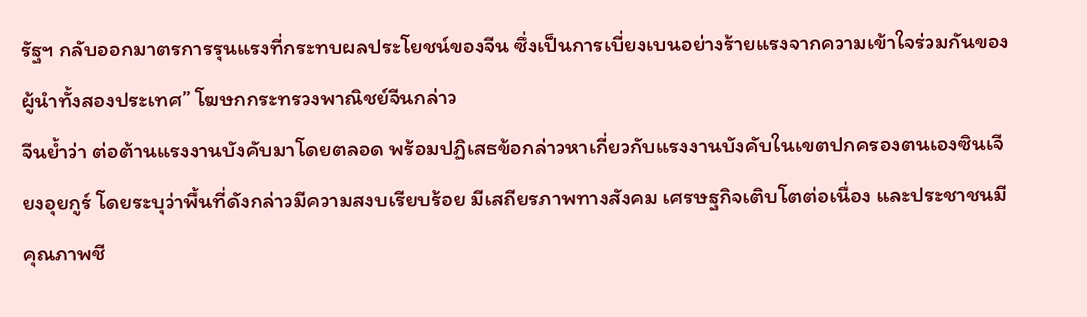รัฐฯ กลับออกมาตรการรุนแรงที่กระทบผลประโยชน์ของจีน ซึ่งเป็นการเบี่ยงเบนอย่างร้ายแรงจากความเข้าใจร่วมกันของผู้นำทั้งสองประเทศ” โฆษกกระทรวงพาณิชย์จีนกล่าว
จีนย้ำว่า ต่อต้านแรงงานบังคับมาโดยตลอด พร้อมปฏิเสธข้อกล่าวหาเกี่ยวกับแรงงานบังคับในเขตปกครองตนเองซินเจียงอุยกูร์ โดยระบุว่าพื้นที่ดังกล่าวมีความสงบเรียบร้อย มีเสถียรภาพทางสังคม เศรษฐกิจเติบโตต่อเนื่อง และประชาชนมีคุณภาพชี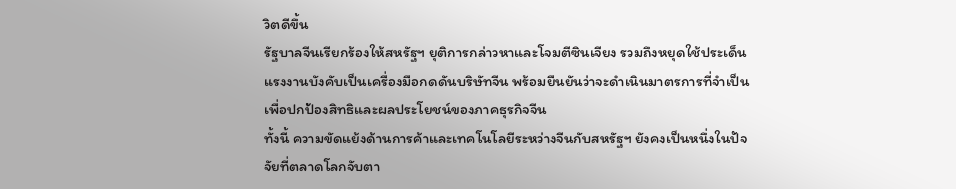วิตดีขึ้น
รัฐบาลจีนเรียกร้องให้สหรัฐฯ ยุติการกล่าวหาและโจมตีซินเจียง รวมถึงหยุดใช้ประเด็นแรงงานบังคับเป็นเครื่องมือกดดันบริษัทจีน พร้อมยืนยันว่าจะดำเนินมาตรการที่จำเป็นเพื่อปกป้องสิทธิและผลประโยชน์ของภาคธุรกิจจีน
ทั้งนี้ ความขัดแย้งด้านการค้าและเทคโนโลยีระหว่างจีนกับสหรัฐฯ ยังคงเป็นหนึ่งในปัจจัยที่ตลาดโลกจับตา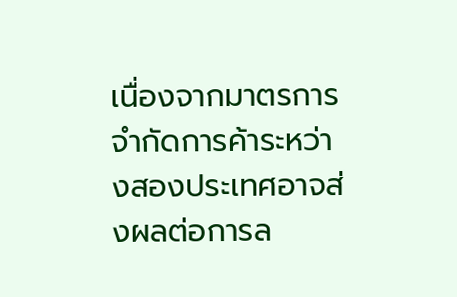เนื่องจากมาตรการจำกัดการค้าระหว่างสองประเทศอาจส่งผลต่อการล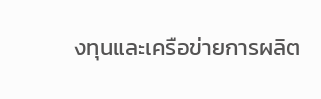งทุนและเครือข่ายการผลิต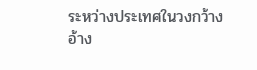ระหว่างประเทศในวงกว้าง
อ้าง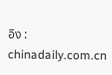อิง : chinadaily.com.cn